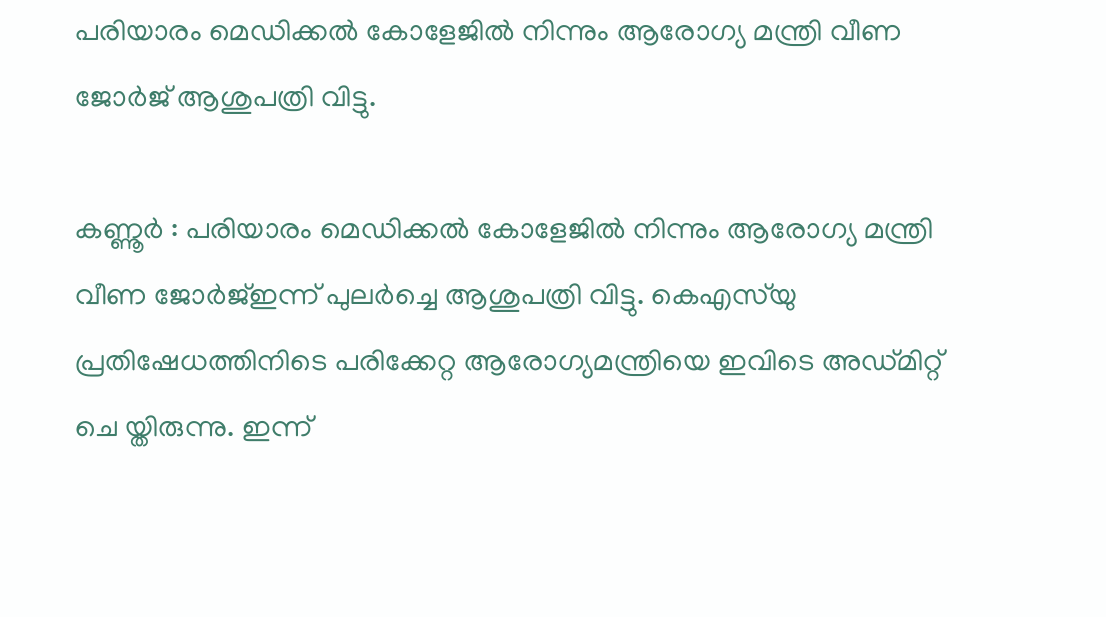പരിയാരം മെഡിക്കൽ കോളേജിൽ നിന്നും ആരോഗ്യ മന്ത്രി വീണ ജോർജ് ആശുപത്രി വിട്ടു.

കണ്ണൂർ : പരിയാരം മെഡിക്കൽ കോളേജിൽ നിന്നും ആരോഗ്യ മന്ത്രി വീണ ജോർജ്ഇന്ന് പുലർച്ചെ ആശുപത്രി വിട്ടു. കെഎസ്‍യു പ്രതിഷേധത്തിനിടെ പരിക്കേറ്റ ആരോഗ്യമന്ത്രിയെ ഇവിടെ അഡ്മിറ്റ് ചെ യ്തിരുന്നു. ഇന്ന്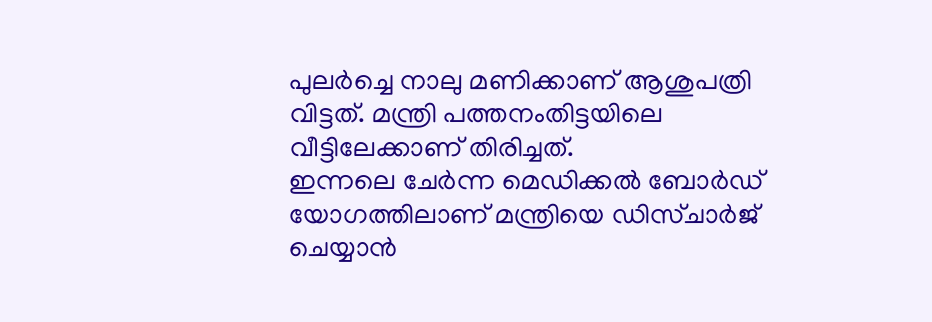പുലര്‍ച്ചെ നാലു മണിക്കാണ് ആശുപത്രി വിട്ടത്. മന്ത്രി പത്തനംതിട്ടയിലെ വീട്ടിലേക്കാണ് തിരിച്ചത്.
ഇന്നലെ ചേർന്ന മെഡിക്കൽ ബോർഡ് യോഗത്തിലാണ് മന്ത്രിയെ ഡിസ്ചാർജ് ചെയ്യാൻ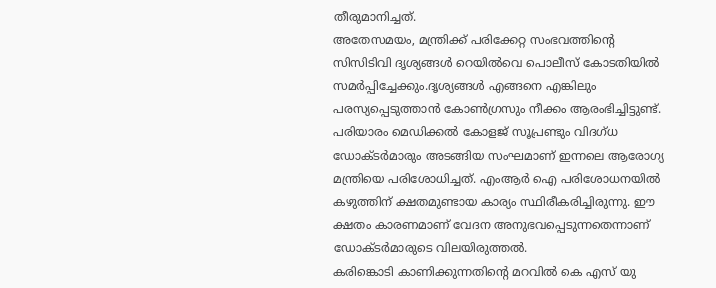തീരുമാനിച്ചത്.
അതേസമയം, മന്ത്രിക്ക് പരിക്കേറ്റ സംഭവത്തിന്റെ സിസിടിവി ദൃശ്യങ്ങൾ റെയിൽവെ പൊലീസ് കോടതിയിൽ സമർപ്പിച്ചേക്കും.ദൃശ്യങ്ങൾ എങ്ങനെ എങ്കിലും പരസ്യപ്പെടുത്താൻ കോൺഗ്രസും നീക്കം ആരംഭിച്ചിട്ടുണ്ട്.
പരിയാരം മെഡിക്കൽ കോളജ് സൂപ്രണ്ടും വിദഗ്ധ ഡോക്ടർമാരും അടങ്ങിയ സംഘമാണ് ഇന്നലെ ആരോഗ്യ മന്ത്രിയെ പരിശോധിച്ചത്. എംആർ ഐ പരിശോധനയിൽ കഴുത്തിന് ക്ഷതമുണ്ടായ കാര്യം സ്ഥിരീകരിച്ചിരുന്നു. ഈ ക്ഷതം കാരണമാണ് വേദന അനുഭവപ്പെടുന്നതെന്നാണ് ഡോക്ടർമാരുടെ വിലയിരുത്തൽ.
കരിങ്കൊടി കാണിക്കുന്നതിൻ്റെ മറവിൽ കെ എസ് യു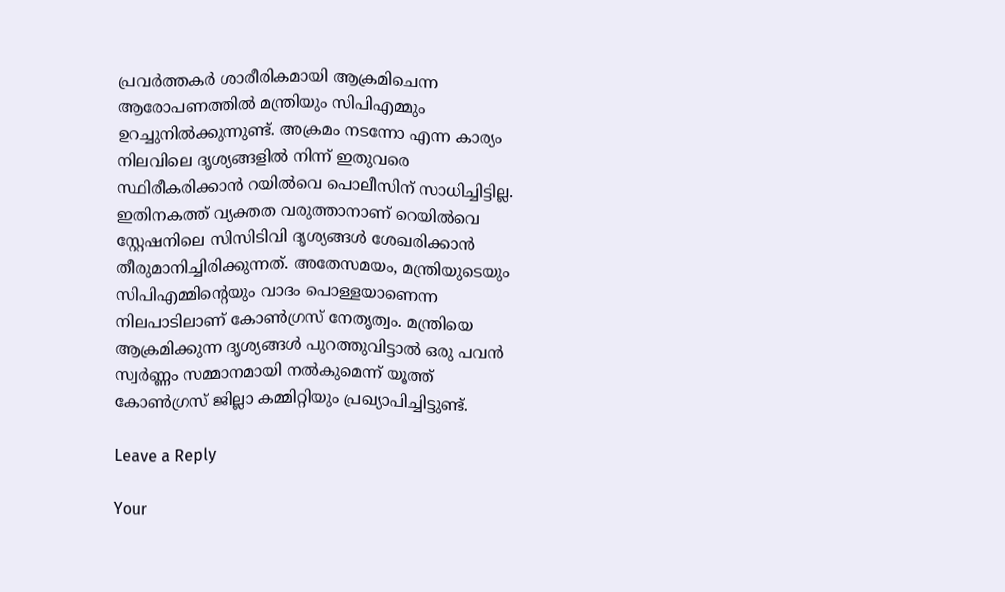പ്രവർത്തകർ ശാരീരികമായി ആക്രമിചെന്ന ആരോപണത്തിൽ മന്ത്രിയും സിപിഎമ്മും ഉറച്ചുനിൽക്കുന്നുണ്ട്. അക്രമം നടന്നോ എന്ന കാര്യം നിലവിലെ ദൃശ്യങ്ങളിൽ നിന്ന് ഇതുവരെ സ്ഥിരീകരിക്കാൻ റയിൽവെ പൊലീസിന് സാധിച്ചിട്ടില്ല. ഇതിനകത്ത് വ്യക്തത വരുത്താനാണ് റെയിൽവെ സ്റ്റേഷനിലെ സിസിടിവി ദൃശ്യങ്ങൾ ശേഖരിക്കാൻ തീരുമാനിച്ചിരിക്കുന്നത്. അതേസമയം, മന്ത്രിയുടെയും സിപിഎമ്മിൻ്റെയും വാദം പൊള്ളയാണെന്ന നിലപാടിലാണ് കോൺഗ്രസ് നേതൃത്വം. മന്ത്രിയെ ആക്രമിക്കുന്ന ദൃശ്യങ്ങൾ പുറത്തുവിട്ടാൽ ഒരു പവൻ സ്വർണ്ണം സമ്മാനമായി നൽകുമെന്ന് യൂത്ത് കോൺഗ്രസ് ജില്ലാ കമ്മിറ്റിയും പ്രഖ്യാപിച്ചിട്ടുണ്ട്.

Leave a Reply

Your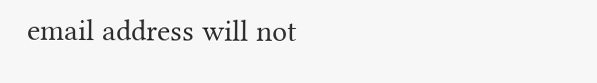email address will not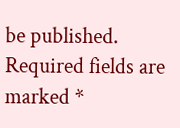be published. Required fields are marked *